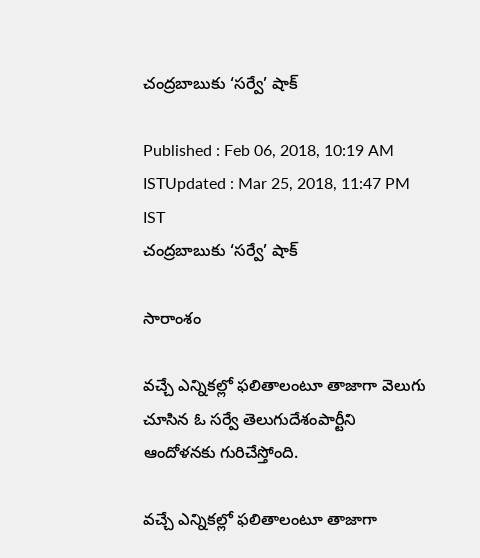చంద్రబాబుకు ‘సర్వే’ షాక్

Published : Feb 06, 2018, 10:19 AM ISTUpdated : Mar 25, 2018, 11:47 PM IST
చంద్రబాబుకు ‘సర్వే’ షాక్

సారాంశం

వచ్చే ఎన్నికల్లో ఫలితాలంటూ తాజాగా వెలుగు చూసిన ఓ సర్వే తెలుగుదేశంపార్టీని ఆందోళనకు గురిచేస్తోంది.

వచ్చే ఎన్నికల్లో ఫలితాలంటూ తాజాగా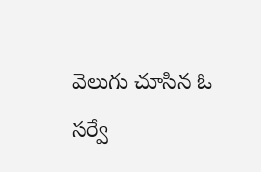వెలుగు చూసిన ఓ సర్వే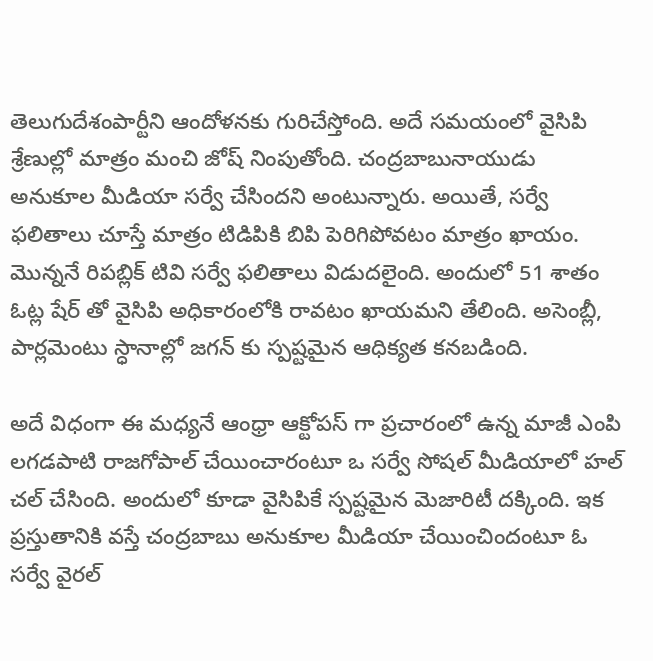తెలుగుదేశంపార్టీని ఆందోళనకు గురిచేస్తోంది. అదే సమయంలో వైసిపి శ్రేణుల్లో మాత్రం మంచి జోష్ నింపుతోంది. చంద్రబాబునాయుడు అనుకూల మీడియా సర్వే చేసిందని అంటున్నారు. అయితే, సర్వే ఫలితాలు చూస్తే మాత్రం టిడిపికి బిపి పెరిగిపోవటం మాత్రం ఖాయం. మొన్ననే రిపబ్లిక్ టివి సర్వే ఫలితాలు విడుదలైంది. అందులో 51 శాతం ఓట్ల షేర్ తో వైసిపి అధికారంలోకి రావటం ఖాయమని తేలింది. అసెంబ్లీ, పార్లమెంటు స్ధానాల్లో జగన్ కు స్పష్టమైన ఆధిక్యత కనబడింది.

అదే విధంగా ఈ మధ్యనే ఆంధ్రా ఆక్టోపస్ గా ప్రచారంలో ఉన్న మాజీ ఎంపి లగడపాటి రాజగోపాల్ చేయించారంటూ ఒ సర్వే సోషల్ మీడియాలో హల్ చల్ చేసింది. అందులో కూడా వైసిపికే స్పష్టమైన మెజారిటీ దక్కింది. ఇక ప్రస్తుతానికి వస్తే చంద్రబాబు అనుకూల మీడియా చేయించిందంటూ ఓ సర్వే వైరల్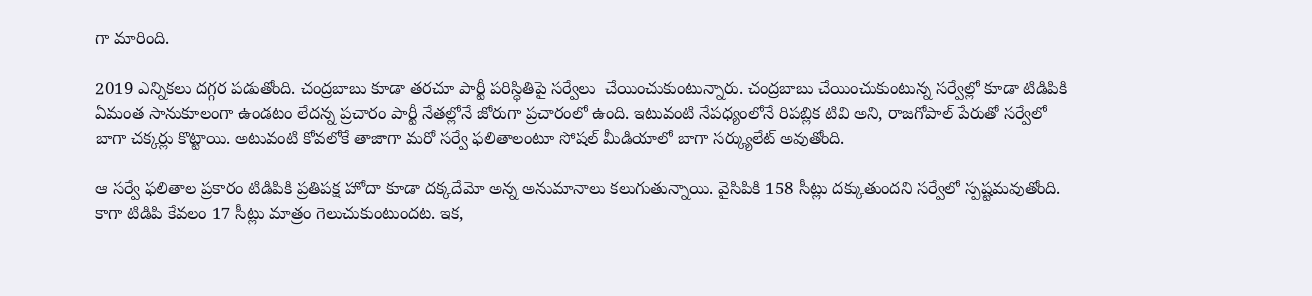గా మారింది.

2019 ఎన్నికలు దగ్గర పడుతోంది. చంద్రబాబు కూడా తరచూ పార్టీ పరిస్ధితిపై సర్వేలు  చేయించుకుంటున్నారు. చంద్రబాబు చేయించుకుంటున్న సర్వేల్లో కూడా టిడిపికి ఏమంత సానుకూలంగా ఉండటం లేదన్న ప్రచారం పార్టీ నేతల్లోనే జోరుగా ప్రచారంలో ఉంది. ఇటువంటి నేపధ్యంలోనే రిపబ్లిక టివి అని, రాజగోపాల్ పేరుతో సర్వేలో బాగా చక్కర్లు కొట్టాయి. అటువంటి కోవలోకే తాజాగా మరో సర్వే ఫలితాలంటూ సోషల్ మీడియాలో బాగా సర్క్యులేట్ అవుతోంది.

ఆ సర్వే ఫలితాల ప్రకారం టిడిపికి ప్రతిపక్ష హోదా కూడా దక్కదేమో అన్న అనుమానాలు కలుగుతున్నాయి. వైసిపికి 158 సీట్లు దక్కుతుందని సర్వేలో స్పష్టమవుతోంది. కాగా టిడిపి కేవలం 17 సీట్లు మాత్రం గెలుచుకుంటుందట. ఇక,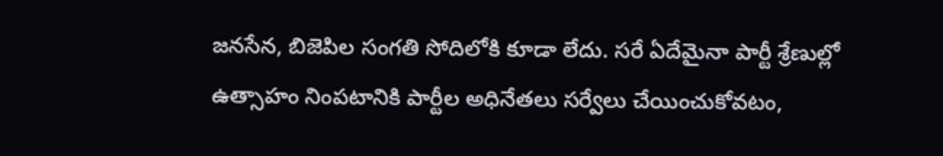జనసేన, బిజెపిల సంగతి సోదిలోకి కూడా లేదు. సరే ఏదేమైనా పార్టీ శ్రేణుల్లో ఉత్సాహం నింపటానికి పార్టీల అధినేతలు సర్వేలు చేయించుకోవటం,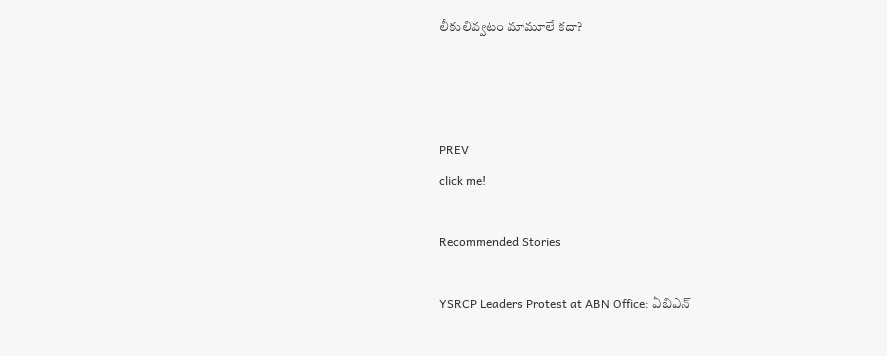లీకులివ్వటం మామూలే కదా?



PREV
click me!

Recommended Stories

YSRCP Leaders Protest at ABN Office: ఏబిఎన్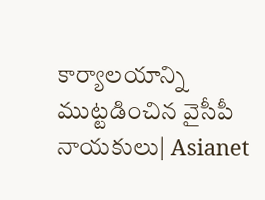కార్యాలయాన్ని ముట్టడించిన వైసీపీ నాయకులు| Asianet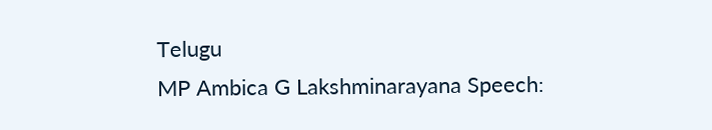Telugu
MP Ambica G Lakshminarayana Speech: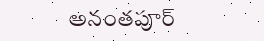అనంతపూర్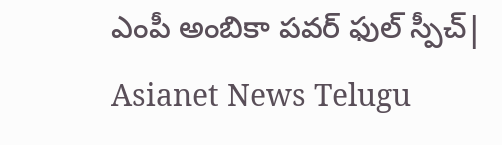ఎంపీ అంబికా పవర్ ఫుల్ స్పీచ్| Asianet News Telugu